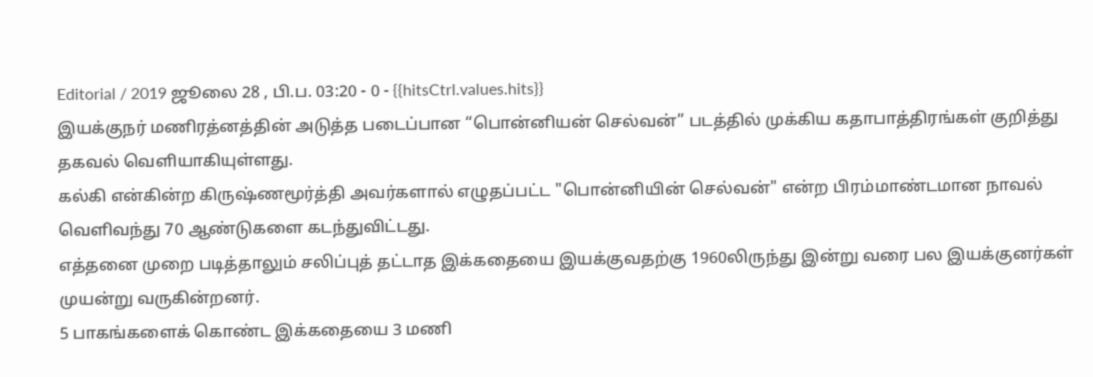Editorial / 2019 ஜூலை 28 , பி.ப. 03:20 - 0 - {{hitsCtrl.values.hits}}
இயக்குநர் மணிரத்னத்தின் அடுத்த படைப்பான “பொன்னியன் செல்வன்” படத்தில் முக்கிய கதாபாத்திரங்கள் குறித்து தகவல் வெளியாகியுள்ளது.
கல்கி என்கின்ற கிருஷ்ணமூர்த்தி அவர்களால் எழுதப்பட்ட "பொன்னியின் செல்வன்" என்ற பிரம்மாண்டமான நாவல் வெளிவந்து 70 ஆண்டுகளை கடந்துவிட்டது.
எத்தனை முறை படித்தாலும் சலிப்புத் தட்டாத இக்கதையை இயக்குவதற்கு 1960லிருந்து இன்று வரை பல இயக்குனர்கள் முயன்று வருகின்றனர்.
5 பாகங்களைக் கொண்ட இக்கதையை 3 மணி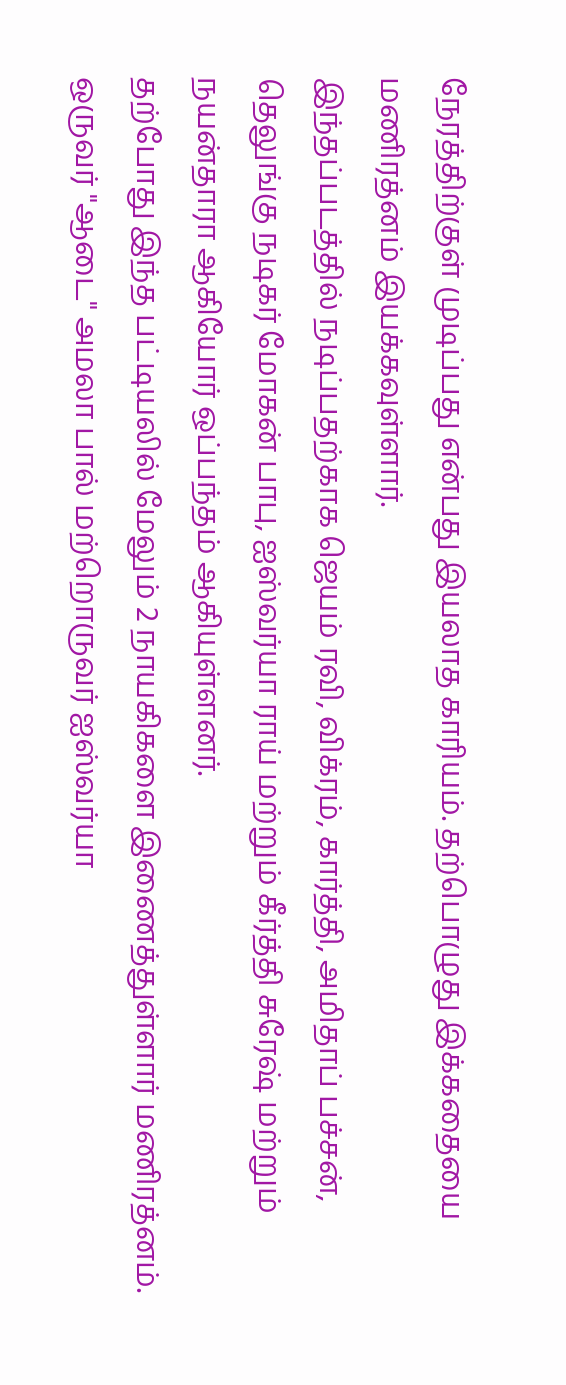நேரத்திற்குள் முடிப்பது என்பது இயலாத காரியம். தற்பொழுது இக்கதையை மணிரத்னம் இயக்கவுள்ளார்.
இந்தப்படத்தில் நடிப்பதற்காக ஜெயம் ரவி, விக்ரம், கார்த்தி, அமிதாப் பச்சன், தெலுங்கு நடிகர் மோகன் பாபு, ஐஸ்வர்யா ராய் மற்றும் கீர்த்தி சுரேஷ் மற்றும் நயன்தாரா ஆகியோர் ஒப்பந்தம் ஆகியுள்ளனர்.
தற்போது இந்த பட்டியலில் மேலும் 2 நாயகிகளை இணைத்துள்ளார் மணிரத்னம். ஒருவர் "ஆடை" அமலா பால் மற்றொருவர் ஐஸ்வர்யா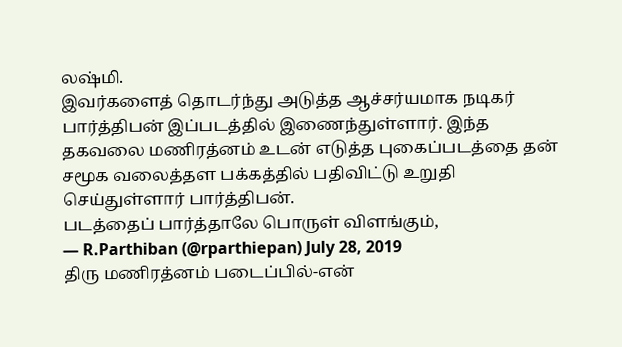லஷ்மி.
இவர்களைத் தொடர்ந்து அடுத்த ஆச்சர்யமாக நடிகர் பார்த்திபன் இப்படத்தில் இணைந்துள்ளார். இந்த தகவலை மணிரத்னம் உடன் எடுத்த புகைப்படத்தை தன் சமூக வலைத்தள பக்கத்தில் பதிவிட்டு உறுதி செய்துள்ளார் பார்த்திபன்.
படத்தைப் பார்த்தாலே பொருள் விளங்கும்,
— R.Parthiban (@rparthiepan) July 28, 2019
திரு மணிரத்னம் படைப்பில்-என்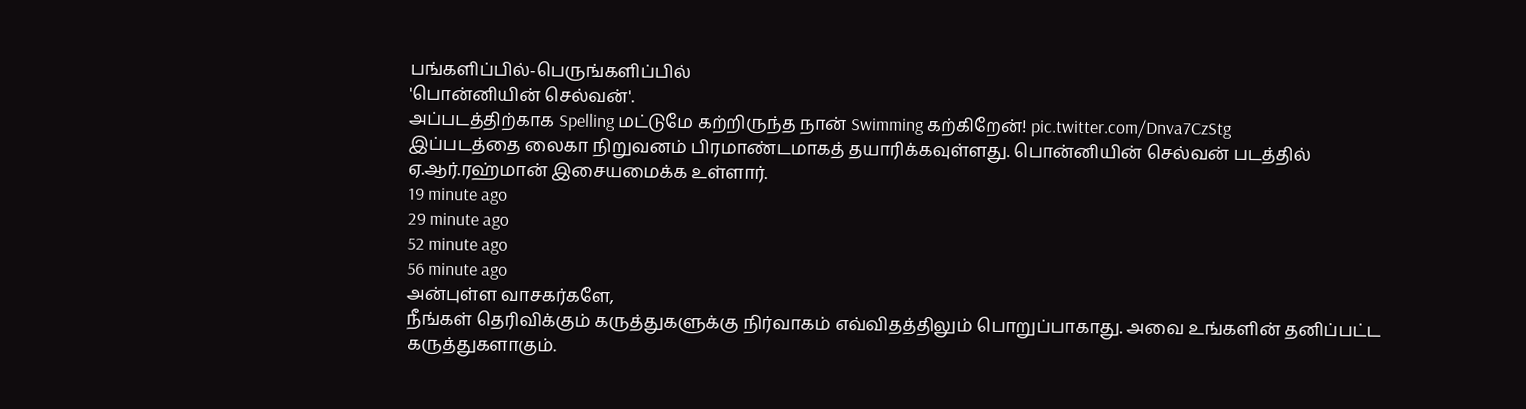பங்களிப்பில்-பெருங்களிப்பில்
'பொன்னியின் செல்வன்'.
அப்படத்திற்காக Spelling மட்டுமே கற்றிருந்த நான் Swimming கற்கிறேன்! pic.twitter.com/Dnva7CzStg
இப்படத்தை லைகா நிறுவனம் பிரமாண்டமாகத் தயாரிக்கவுள்ளது. பொன்னியின் செல்வன் படத்தில் ஏ.ஆர்.ரஹ்மான் இசையமைக்க உள்ளார்.
19 minute ago
29 minute ago
52 minute ago
56 minute ago
அன்புள்ள வாசகர்களே,
நீங்கள் தெரிவிக்கும் கருத்துகளுக்கு நிர்வாகம் எவ்விதத்திலும் பொறுப்பாகாது. அவை உங்களின் தனிப்பட்ட கருத்துகளாகும்.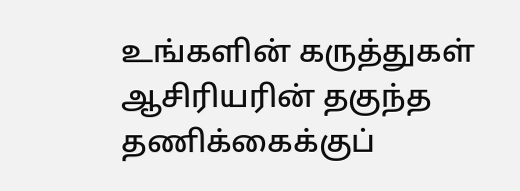உங்களின் கருத்துகள் ஆசிரியரின் தகுந்த தணிக்கைக்குப்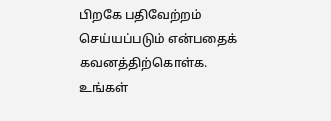பிறகே பதிவேற்றம் செய்யப்படும் என்பதைக் கவனத்திற்கொள்க. உங்கள்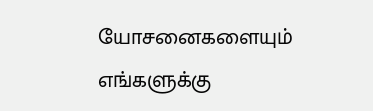யோசனைகளையும் எங்களுக்கு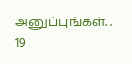அனுப்புங்கள். .
19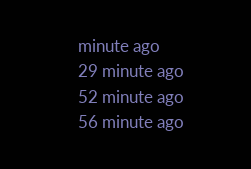minute ago
29 minute ago
52 minute ago
56 minute ago